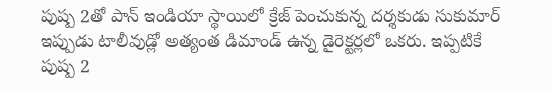పుష్ప 2తో పాన్ ఇండియా స్థాయిలో క్రేజ్ పెంచుకున్న దర్శకుడు సుకుమార్ ఇప్పుడు టాలీవుడ్లో అత్యంత డిమాండ్ ఉన్న డైరెక్టర్లలో ఒకరు. ఇప్పటికే పుష్ప 2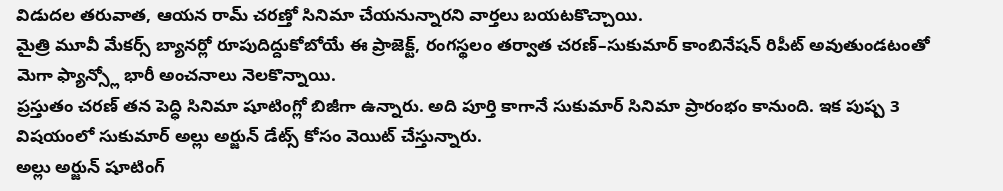విడుదల తరువాత, ఆయన రామ్ చరణ్తో సినిమా చేయనున్నారని వార్తలు బయటకొచ్చాయి.
మైత్రి మూవీ మేకర్స్ బ్యానర్లో రూపుదిద్దుకోబోయే ఈ ప్రాజెక్ట్, రంగస్థలం తర్వాత చరణ్–సుకుమార్ కాంబినేషన్ రిపీట్ అవుతుండటంతో మెగా ఫ్యాన్స్లో భారీ అంచనాలు నెలకొన్నాయి.
ప్రస్తుతం చరణ్ తన పెద్ధి సినిమా షూటింగ్లో బిజీగా ఉన్నారు. అది పూర్తి కాగానే సుకుమార్ సినిమా ప్రారంభం కానుంది. ఇక పుష్ప 3 విషయంలో సుకుమార్ అల్లు అర్జున్ డేట్స్ కోసం వెయిట్ చేస్తున్నారు.
అల్లు అర్జున్ షూటింగ్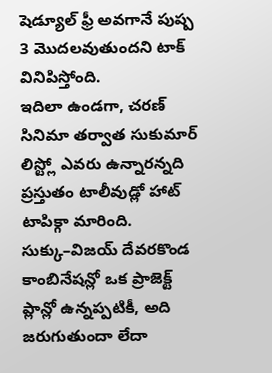షెడ్యూల్ ఫ్రీ అవగానే పుష్ప 3 మొదలవుతుందని టాక్ వినిపిస్తోంది.
ఇదిలా ఉండగా, చరణ్ సినిమా తర్వాత సుకుమార్ లిస్ట్లో ఎవరు ఉన్నారన్నది ప్రస్తుతం టాలీవుడ్లో హాట్ టాపిక్గా మారింది. సుక్కు–విజయ్ దేవరకొండ కాంబినేషన్లో ఒక ప్రాజెక్ట్ ప్లాన్లో ఉన్నప్పటికీ, అది జరుగుతుందా లేదా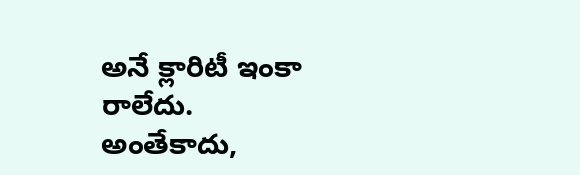అనే క్లారిటీ ఇంకా రాలేదు.
అంతేకాదు,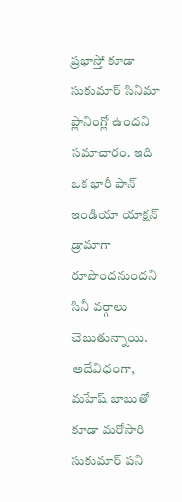ప్రభాస్తో కూడా సుకుమార్ సినిమా ప్లానింగ్లో ఉందని సమాచారం. ఇది ఒక భారీ పాన్ ఇండియా యాక్షన్ డ్రామాగా రూపొందనుందని సినీ వర్గాలు చెబుతున్నాయి.
అదేవిధంగా, మహేష్ బాబుతో కూడా మరోసారి సుకుమార్ పని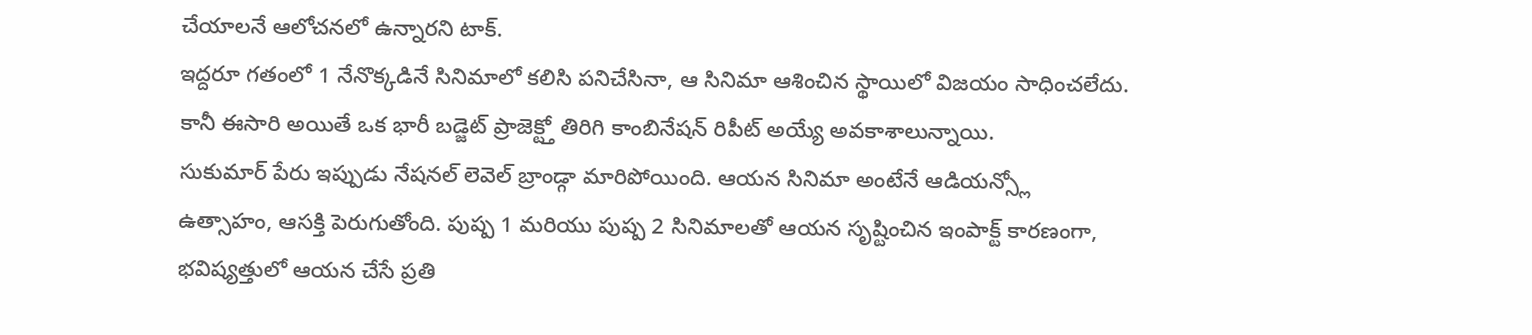చేయాలనే ఆలోచనలో ఉన్నారని టాక్.
ఇద్దరూ గతంలో 1 నేనొక్కడినే సినిమాలో కలిసి పనిచేసినా, ఆ సినిమా ఆశించిన స్థాయిలో విజయం సాధించలేదు. కానీ ఈసారి అయితే ఒక భారీ బడ్జెట్ ప్రాజెక్ట్తో తిరిగి కాంబినేషన్ రిపీట్ అయ్యే అవకాశాలున్నాయి.
సుకుమార్ పేరు ఇప్పుడు నేషనల్ లెవెల్ బ్రాండ్గా మారిపోయింది. ఆయన సినిమా అంటేనే ఆడియన్స్లో ఉత్సాహం, ఆసక్తి పెరుగుతోంది. పుష్ప 1 మరియు పుష్ప 2 సినిమాలతో ఆయన సృష్టించిన ఇంపాక్ట్ కారణంగా, భవిష్యత్తులో ఆయన చేసే ప్రతి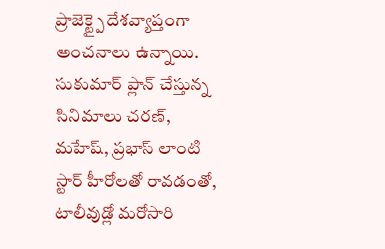ప్రాజెక్ట్పై దేశవ్యాప్తంగా అంచనాలు ఉన్నాయి.
సుకుమార్ ప్లాన్ చేస్తున్న సినిమాలు చరణ్, మహేష్, ప్రభాస్ లాంటి స్టార్ హీరోలతో రావడంతో, టాలీవుడ్లో మరోసారి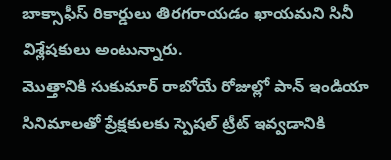బాక్సాఫీస్ రికార్డులు తిరగరాయడం ఖాయమని సినీ విశ్లేషకులు అంటున్నారు.
మొత్తానికి సుకుమార్ రాబోయే రోజుల్లో పాన్ ఇండియా సినిమాలతో ప్రేక్షకులకు స్పెషల్ ట్రీట్ ఇవ్వడానికి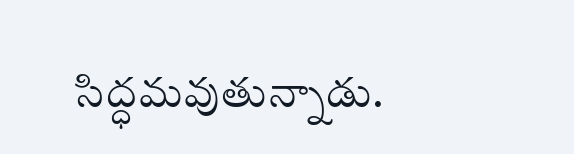సిద్ధమవుతున్నాడు.